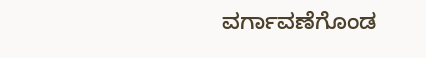ವರ್ಗಾವಣೆಗೊಂಡ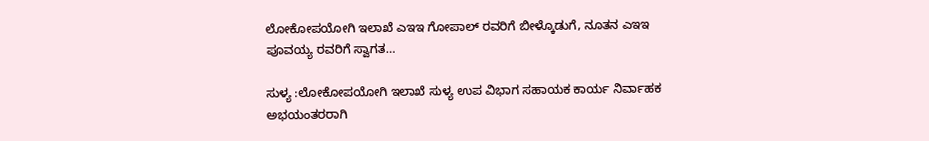ಲೋಕೋಪಯೋಗಿ ಇಲಾಖೆ ಎಇಇ ಗೋಪಾಲ್ ರವರಿಗೆ ಬೀಳ್ಕೊಡುಗೆ, ನೂತನ ಎಇಇ ಪೂವಯ್ಯ ರವರಿಗೆ ಸ್ವಾಗತ…

ಸುಳ್ಯ :ಲೋಕೋಪಯೋಗಿ ಇಲಾಖೆ ಸುಳ್ಯ ಉಪ ವಿಭಾಗ ಸಹಾಯಕ ಕಾರ್ಯ ನಿರ್ವಾಹಕ ಅಭಯಂತರರಾಗಿ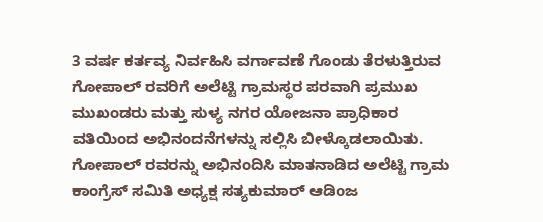3 ವರ್ಷ ಕರ್ತವ್ಯ ನಿರ್ವಹಿಸಿ ವರ್ಗಾವಣೆ ಗೊಂಡು ತೆರಳುತ್ತಿರುವ ಗೋಪಾಲ್ ರವರಿಗೆ ಅಲೆಟ್ಟಿ ಗ್ರಾಮಸ್ಥರ ಪರವಾಗಿ ಪ್ರಮುಖ ಮುಖಂಡರು ಮತ್ತು ಸುಳ್ಯ ನಗರ ಯೋಜನಾ ಪ್ರಾಧಿಕಾರ ವತಿಯಿಂದ ಅಭಿನಂದನೆಗಳನ್ನು ಸಲ್ಲಿಸಿ ಬೀಳ್ಕೊಡಲಾಯಿತು.
ಗೋಪಾಲ್ ರವರನ್ನು ಅಭಿನಂದಿಸಿ ಮಾತನಾಡಿದ ಅಲೆಟ್ಟಿ ಗ್ರಾಮ ಕಾಂಗ್ರೆಸ್ ಸಮಿತಿ ಅಧ್ಯಕ್ಷ ಸತ್ಯಕುಮಾರ್ ಆಡಿoಜ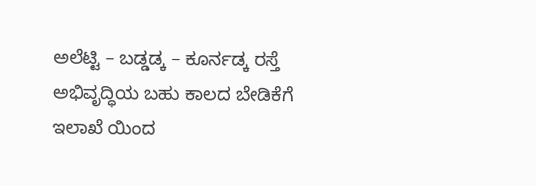ಅಲೆಟ್ಟಿ – ಬಡ್ಡಡ್ಕ – ಕೂರ್ನಡ್ಕ ರಸ್ತೆ ಅಭಿವೃದ್ಧಿಯ ಬಹು ಕಾಲದ ಬೇಡಿಕೆಗೆ ಇಲಾಖೆ ಯಿಂದ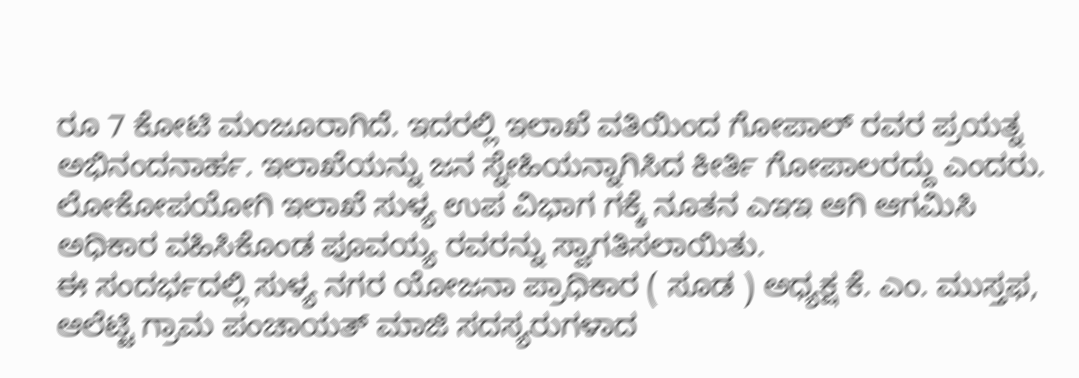ರೂ 7 ಕೋಟಿ ಮಂಜೂರಾಗಿದೆ. ಇದರಲ್ಲಿ ಇಲಾಖೆ ವತಿಯಿಂದ ಗೋಪಾಲ್ ರವರ ಪ್ರಯತ್ನ ಅಭಿನಂದನಾರ್ಹ. ಇಲಾಖೆಯನ್ನು ಜನ ಸ್ನೇಹಿಯನ್ನಾಗಿಸಿದ ಕೀರ್ತಿ ಗೋಪಾಲರದ್ದು ಎಂದರು.
ಲೋಕೋಪಯೋಗಿ ಇಲಾಖೆ ಸುಳ್ಯ ಉಪ ವಿಭಾಗ ಗಕ್ಕೆ ನೂತನ ಎಇಇ ಆಗಿ ಆಗಮಿಸಿ ಅಧಿಕಾರ ವಹಿಸಿಕೊಂಡ ಪೂವಯ್ಯ ರವರನ್ನು ಸ್ವಾಗತಿಸಲಾಯಿತು.
ಈ ಸಂದರ್ಭದಲ್ಲಿ ಸುಳ್ಯ ನಗರ ಯೋಜನಾ ಪ್ರಾಧಿಕಾರ ( ಸೂಡ ) ಅಧ್ಯಕ್ಷ ಕೆ. ಎಂ. ಮುಸ್ತಫ, ಆಲೆಟ್ಟಿ ಗ್ರಾಮ ಪಂಚಾಯತ್ ಮಾಜಿ ಸದಸ್ಯರುಗಳಾದ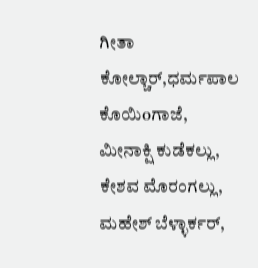ಗೀತಾ ಕೋಲ್ಚಾರ್,ಧರ್ಮಪಾಲ ಕೊಯಿoಗಾಜೆ, ಮೀನಾಕ್ಷಿ ಕುಡೆಕಲ್ಲು, ಕೇಶವ ಮೊರಂಗಲ್ಲು, ಮಹೇಶ್ ಬೆಳ್ಳಾರ್ಕರ್,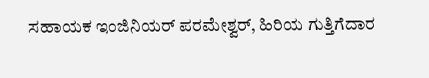ಸಹಾಯಕ ಇಂಜಿನಿಯರ್ ಪರಮೇಶ್ವರ್, ಹಿರಿಯ ಗುತ್ತಿಗೆದಾರ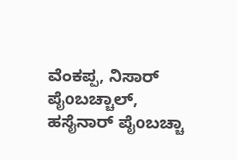ವೆಂಕಪ್ಪ, ನಿಸಾರ್ ಪೈoಬಚ್ಚಾಲ್, ಹಸೈನಾರ್ ಪೈoಬಚ್ಚಾ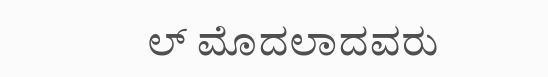ಲ್ ಮೊದಲಾದವರು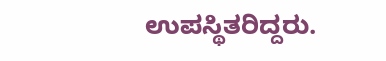ಉಪಸ್ಥಿತರಿದ್ದರು.